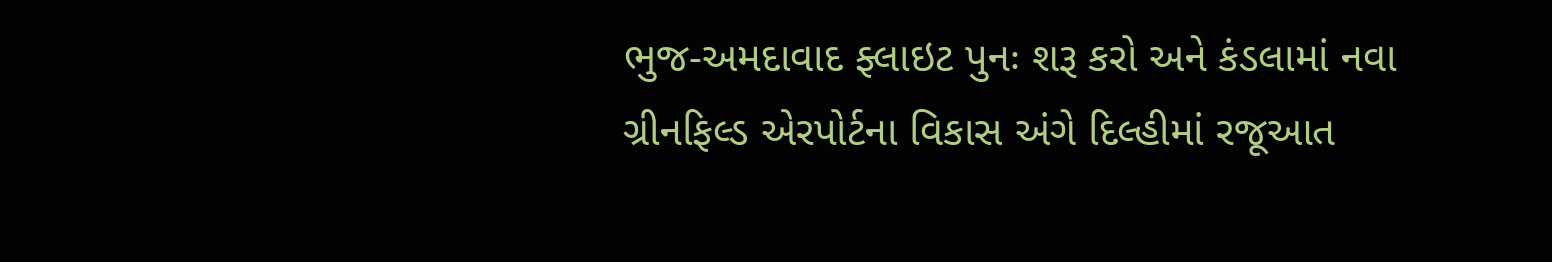ભુજ-અમદાવાદ ફ્લાઇટ પુનઃ શરૂ કરો અને કંડલામાં નવા ગ્રીનફિલ્ડ એરપોર્ટના વિકાસ અંગે દિલ્હીમાં રજૂઆત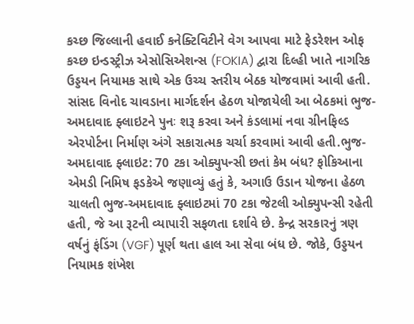કચ્છ જિલ્લાની હવાઈ કનેક્ટિવિટીને વેગ આપવા માટે ફેડરેશન ઓફ કચ્છ ઇન્ડસ્ટ્રીઝ એસોસિએશન્સ (FOKIA) દ્વારા દિલ્હી ખાતે નાગરિક ઉડ્ડયન નિયામક સાથે એક ઉચ્ચ સ્તરીય બેઠક યોજવામાં આવી હતી. સાંસદ વિનોદ ચાવડાના માર્ગદર્શન હેઠળ યોજાયેલી આ બેઠકમાં ભુજ-અમદાવાદ ફ્લાઇટને પુનઃ શરૂ કરવા અને કંડલામાં નવા ગ્રીનફિલ્ડ એરપોર્ટના નિર્માણ અંગે સકારાત્મક ચર્ચા કરવામાં આવી હતી.ભુજ-અમદાવાદ ફ્લાઇટ: 70 ટકા ઓક્યુપન્સી છતાં કેમ બંધ? ફોકિઆના એમડી નિમિષ ફડકેએ જણાવ્યું હતું કે, અગાઉ ઉડાન યોજના હેઠળ ચાલતી ભુજ-અમદાવાદ ફ્લાઇટમાં 70 ટકા જેટલી ઓક્યુપન્સી રહેતી હતી, જે આ રૂટની વ્યાપારી સફળતા દર્શાવે છે. કેન્દ્ર સરકારનું ત્રણ વર્ષનું ફંડિંગ (VGF) પૂર્ણ થતા હાલ આ સેવા બંધ છે. જોકે, ઉડ્ડયન નિયામક શંખેશ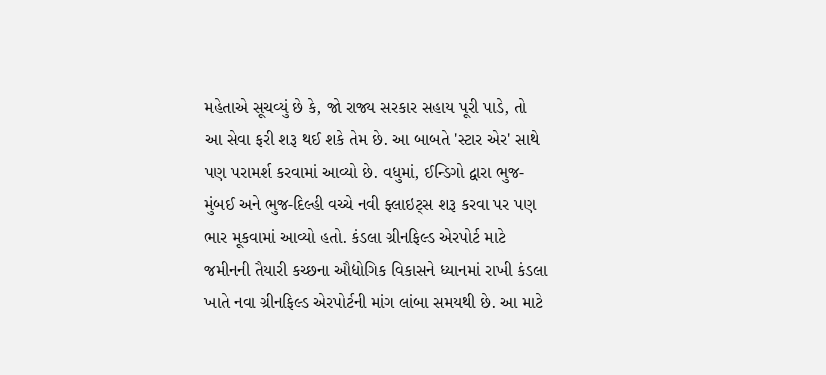મહેતાએ સૂચવ્યું છે કે, જો રાજ્ય સરકાર સહાય પૂરી પાડે, તો આ સેવા ફરી શરૂ થઈ શકે તેમ છે. આ બાબતે 'સ્ટાર એર' સાથે પણ પરામર્શ કરવામાં આવ્યો છે. વધુમાં, ઈન્ડિગો દ્વારા ભુજ-મુંબઈ અને ભુજ-દિલ્હી વચ્ચે નવી ફ્લાઇટ્સ શરૂ કરવા પર પણ ભાર મૂકવામાં આવ્યો હતો. કંડલા ગ્રીનફિલ્ડ એરપોર્ટ માટે જમીનની તૈયારી કચ્છના ઔદ્યોગિક વિકાસને ધ્યાનમાં રાખી કંડલા ખાતે નવા ગ્રીનફિલ્ડ એરપોર્ટની માંગ લાંબા સમયથી છે. આ માટે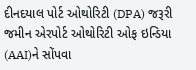દીનદયાલ પોર્ટ ઓથોરિટી (DPA) જરૂરી જમીન એરપોર્ટ ઓથોરિટી ઓફ ઇન્ડિયા (AAI)ને સોંપવા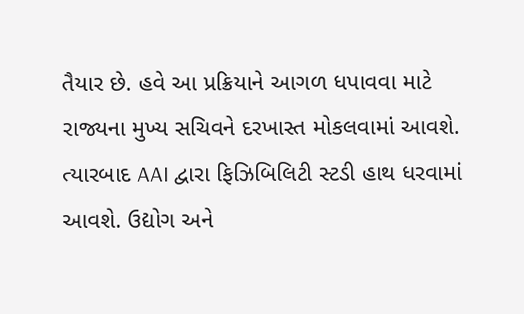તૈયાર છે. હવે આ પ્રક્રિયાને આગળ ધપાવવા માટે રાજ્યના મુખ્ય સચિવને દરખાસ્ત મોકલવામાં આવશે. ત્યારબાદ AAI દ્વારા ફિઝિબિલિટી સ્ટડી હાથ ધરવામાં આવશે. ઉદ્યોગ અને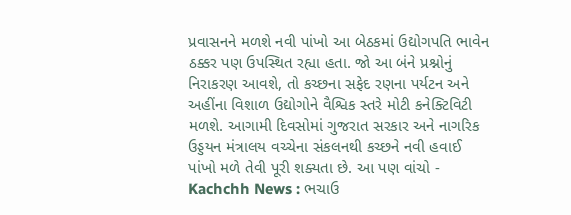પ્રવાસનને મળશે નવી પાંખો આ બેઠકમાં ઉદ્યોગપતિ ભાવેન ઠક્કર પણ ઉપસ્થિત રહ્યા હતા. જો આ બંને પ્રશ્નોનું નિરાકરણ આવશે, તો કચ્છના સફેદ રણના પર્યટન અને અહીંના વિશાળ ઉદ્યોગોને વૈશ્વિક સ્તરે મોટી કનેક્ટિવિટી મળશે. આગામી દિવસોમાં ગુજરાત સરકાર અને નાગરિક ઉડ્ડયન મંત્રાલય વચ્ચેના સંકલનથી કચ્છને નવી હવાઈ પાંખો મળે તેવી પૂરી શક્યતા છે. આ પણ વાંચો - Kachchh News : ભચાઉ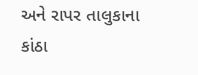અને રાપર તાલુકાના કાંઠા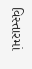વિસ્તારમાં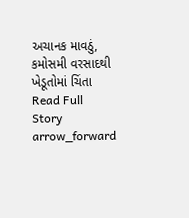અચાનક માવઠું, કમોસમી વરસાદથી ખેડૂતોમાં ચિંતા
Read Full Story arrow_forward